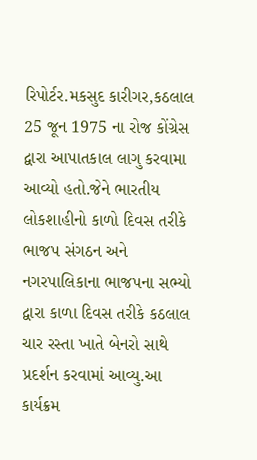રિપોર્ટર.મકસુદ કારીગર,કઠલાલ
25 જૂન 1975 ના રોજ કોંગ્રેસ દ્વારા આપાતકાલ લાગુ કરવામા આવ્યો હતો.જેને ભારતીય લોકશાહીનો કાળો દિવસ તરીકે ભાજપ સંગઠન અને નગરપાલિકાના ભાજપના સભ્યો દ્વારા કાળા દિવસ તરીકે કઠલાલ ચાર રસ્તા ખાતે બેનરો સાથે પ્રદર્શન કરવામાં આવ્યુ.આ કાર્યક્રમ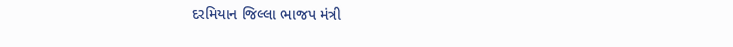દરમિયાન જિલ્લા ભાજપ મંત્રી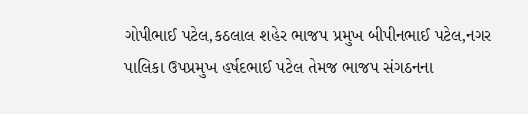ગોપીભાઈ પટેલ,કઠલાલ શહેર ભાજપ પ્રમુખ બીપીનભાઈ પટેલ,નગર પાલિકા ઉપપ્રમુખ હર્ષદભાઈ પટેલ તેમજ ભાજપ સંગઠનના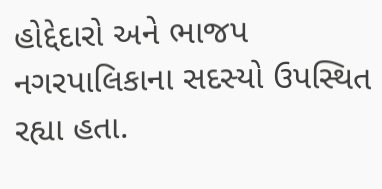હોદ્દેદારો અને ભાજપ નગરપાલિકાના સદસ્યો ઉપસ્થિત રહ્યા હતા.